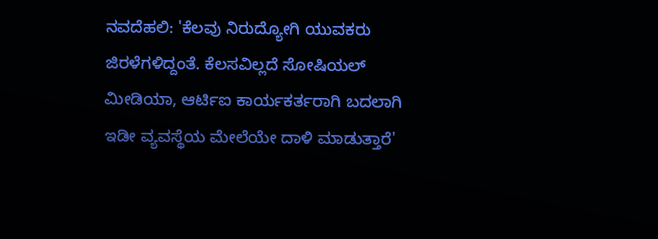ನವದೆಹಲಿ: 'ಕೆಲವು ನಿರುದ್ಯೋಗಿ ಯುವಕರು ಜಿರಳೆಗಳಿದ್ದಂತೆ. ಕೆಲಸವಿಲ್ಲದೆ ಸೋಷಿಯಲ್ ಮೀಡಿಯಾ, ಆರ್ಟಿಐ ಕಾರ್ಯಕರ್ತರಾಗಿ ಬದಲಾಗಿ ಇಡೀ ವ್ಯವಸ್ಥೆಯ ಮೇಲೆಯೇ ದಾಳಿ ಮಾಡುತ್ತಾರೆ'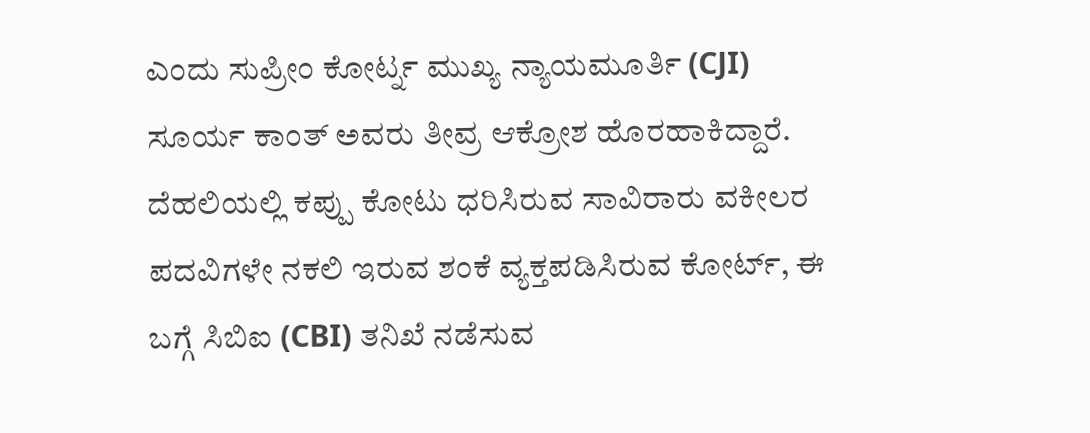ಎಂದು ಸುಪ್ರೀಂ ಕೋರ್ಟ್ನ ಮುಖ್ಯ ನ್ಯಾಯಮೂರ್ತಿ (CJI) ಸೂರ್ಯ ಕಾಂತ್ ಅವರು ತೀವ್ರ ಆಕ್ರೋಶ ಹೊರಹಾಕಿದ್ದಾರೆ.
ದೆಹಲಿಯಲ್ಲಿ ಕಪ್ಪು ಕೋಟು ಧರಿಸಿರುವ ಸಾವಿರಾರು ವಕೀಲರ ಪದವಿಗಳೇ ನಕಲಿ ಇರುವ ಶಂಕೆ ವ್ಯಕ್ತಪಡಿಸಿರುವ ಕೋರ್ಟ್, ಈ ಬಗ್ಗೆ ಸಿಬಿಐ (CBI) ತನಿಖೆ ನಡೆಸುವ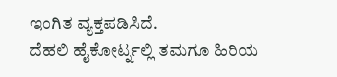ಇಂಗಿತ ವ್ಯಕ್ತಪಡಿಸಿದೆ.
ದೆಹಲಿ ಹೈಕೋರ್ಟ್ನಲ್ಲಿ ತಮಗೂ ಹಿರಿಯ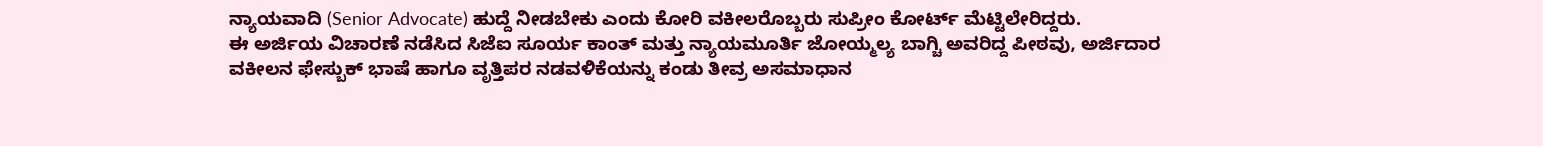ನ್ಯಾಯವಾದಿ (Senior Advocate) ಹುದ್ದೆ ನೀಡಬೇಕು ಎಂದು ಕೋರಿ ವಕೀಲರೊಬ್ಬರು ಸುಪ್ರೀಂ ಕೋರ್ಟ್ ಮೆಟ್ಟಿಲೇರಿದ್ದರು.
ಈ ಅರ್ಜಿಯ ವಿಚಾರಣೆ ನಡೆಸಿದ ಸಿಜೆಐ ಸೂರ್ಯ ಕಾಂತ್ ಮತ್ತು ನ್ಯಾಯಮೂರ್ತಿ ಜೋಯ್ಮಲ್ಯ ಬಾಗ್ಚಿ ಅವರಿದ್ದ ಪೀಠವು, ಅರ್ಜಿದಾರ ವಕೀಲನ ಫೇಸ್ಬುಕ್ ಭಾಷೆ ಹಾಗೂ ವೃತ್ತಿಪರ ನಡವಳಿಕೆಯನ್ನು ಕಂಡು ತೀವ್ರ ಅಸಮಾಧಾನ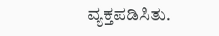ವ್ಯಕ್ತಪಡಿಸಿತು.